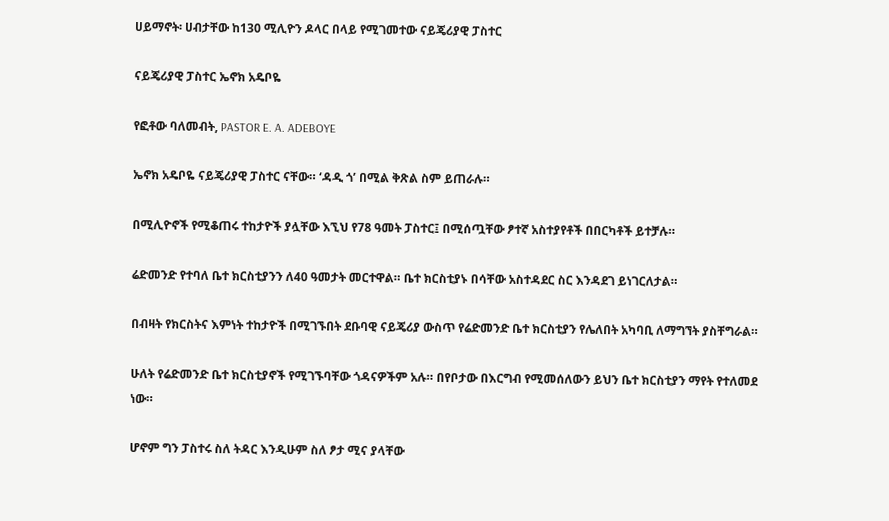ሀይማኖት፡ ሀብታቸው ከ130 ሚሊዮን ዶላር በላይ የሚገመተው ናይጄሪያዊ ፓስተር

ናይጄሪያዊ ፓስተር ኤኖክ አዴቦዬ

የፎቶው ባለመብት, PASTOR E. A. ADEBOYE

ኤኖክ አዴቦዬ ናይጄሪያዊ ፓስተር ናቸው። ‘ዳዲ ጎ’ በሚል ቅጽል ስም ይጠራሉ።

በሚሊዮኖች የሚቆጠሩ ተከታዮች ያሏቸው እኚህ የ78 ዓመት ፓስተር፤ በሚሰጧቸው ፆተኛ አስተያየቶች በበርካቶች ይተቻሉ።

ሬድመንድ የተባለ ቤተ ክርስቲያንን ለ40 ዓመታት መርተዋል። ቤተ ክርስቲያኑ በሳቸው አስተዳደር ስር እንዳደገ ይነገርለታል።

በብዛት የክርስትና እምነት ተከታዮች በሚገኙበት ደቡባዊ ናይጄሪያ ውስጥ የሬድመንድ ቤተ ክርስቲያን የሌለበት አካባቢ ለማግኘት ያስቸግራል።

ሁለት የሬድመንድ ቤተ ክርስቲያኖች የሚገኙባቸው ጎዳናዎችም አሉ። በየቦታው በእርግብ የሚመሰለውን ይህን ቤተ ክርስቲያን ማየት የተለመደ ነው።

ሆኖም ግን ፓስተሩ ስለ ትዳር እንዲሁም ስለ ፆታ ሚና ያላቸው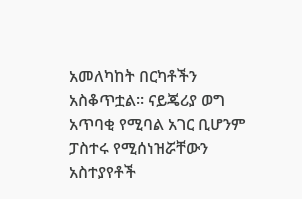አመለካከት በርካቶችን አስቆጥቷል። ናይጄሪያ ወግ አጥባቂ የሚባል አገር ቢሆንም ፓስተሩ የሚሰነዝሯቸውን አስተያየቶች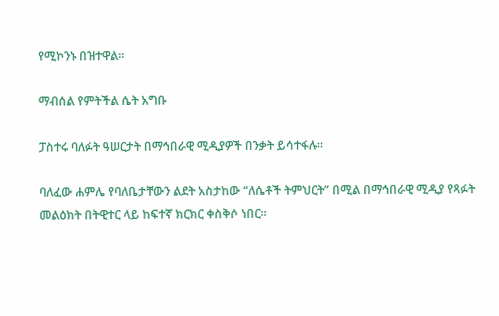የሚኮንኑ በዝተዋል።

ማብሰል የምትችል ሴት አግቡ

ፓስተሩ ባለፉት ዓሠርታት በማኅበራዊ ሚዲያዎች በንቃት ይሳተፋሉ።

ባለፈው ሐምሌ የባለቤታቸውን ልደት አስታከው “ለሴቶች ትምህርት” በሚል በማኅበራዊ ሚዲያ የጻፉት መልዕክት በትዊተር ላይ ከፍተኛ ክርክር ቀስቅሶ ነበር።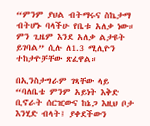“ምንም ያህል ብትማሩና ስኬታማ ብትሆኑ ባላችሁ የቤቱ አለቃ ነው። ምን ጊዜም እንደ አለቃ ልታዩት ይገባል” ሲሉ ለ1.3 ሚሊዮን ተከታዮቻቸው ጽፈዋል።

በኢንስታግራም ገጻቸው ላይ “ባለቤቴ ምንም አይነት እቅድ ቢኖራት ሰርዢውና ከኔጋ እዚህ ቦታ እንሂድ ብላት፤ ያቀደችውን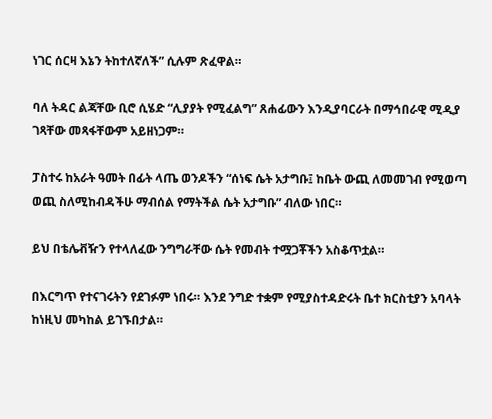ነገር ሰርዛ እኔን ትከተለኛለች” ሲሉም ጽፈዋል።

ባለ ትዳር ልጃቸው ቢሮ ሲሄድ “ሊያያት የሚፈልግ” ጸሐፊውን እንዲያባርራት በማኅበራዊ ሚዲያ ገጻቸው መጻፋቸውም አይዘነጋም።

ፓስተሩ ከአራት ዓመት በፊት ላጤ ወንዶችን “ሰነፍ ሴት አታግቡ፤ ከቤት ውጪ ለመመገብ የሚወጣ ወጪ ስለሚከብዳችሁ ማብሰል የማትችል ሴት አታግቡ” ብለው ነበር።

ይህ በቴሌቭዥን የተላለፈው ንግግራቸው ሴት የመብት ተሟጋቾችን አስቆጥቷል።

በእርግጥ የተናገሩትን የደገፉም ነበሩ። እንደ ንግድ ተቋም የሚያስተዳድሩት ቤተ ክርስቲያን አባላት ከነዚህ መካከል ይገኙበታል።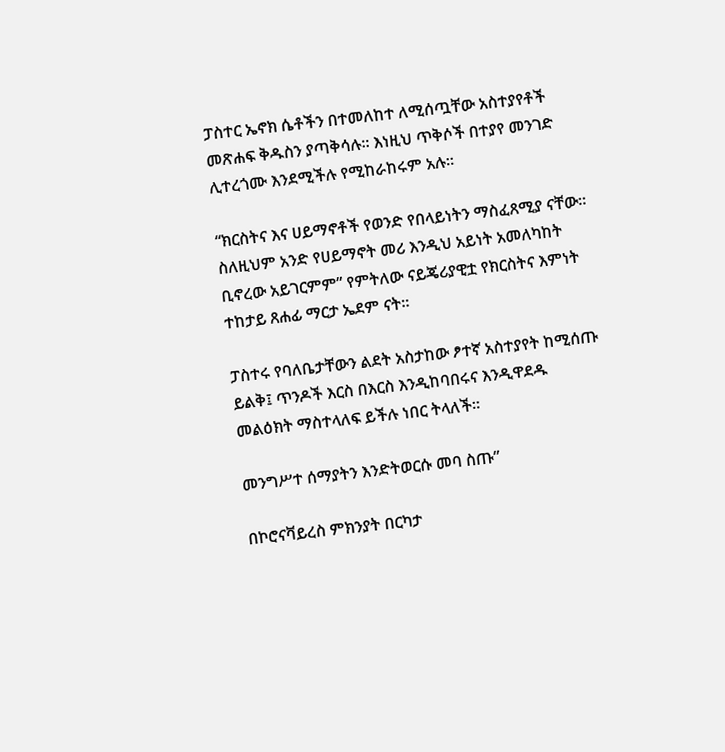ፓስተር ኤኖክ ሴቶችን በተመለከተ ለሚሰጧቸው አስተያየቶች መጽሐፍ ቅዱስን ያጣቅሳሉ። እነዚህ ጥቅሶች በተያየ መንገድ ሊተረጎሙ እንደሚችሉ የሚከራከሩም አሉ።

“ክርስትና እና ሀይማኖቶች የወንድ የበላይነትን ማስፈጸሚያ ናቸው። ስለዚህም አንድ የሀይማኖት መሪ እንዲህ አይነት አመለካከት ቢኖረው አይገርምም” የምትለው ናይጄሪያዊቷ የክርስትና እምነት ተከታይ ጸሐፊ ማርታ ኤደም ናት።

ፓስተሩ የባለቤታቸውን ልደት አስታከው ፆተኛ አስተያየት ከሚሰጡ ይልቅ፤ ጥንዶች እርስ በእርስ እንዲከባበሩና እንዲዋደዱ መልዕክት ማስተላለፍ ይችሉ ነበር ትላለች።

መንግሥተ ሰማያትን እንድትወርሱ መባ ስጡ”

በኮሮናቫይረስ ምክንያት በርካታ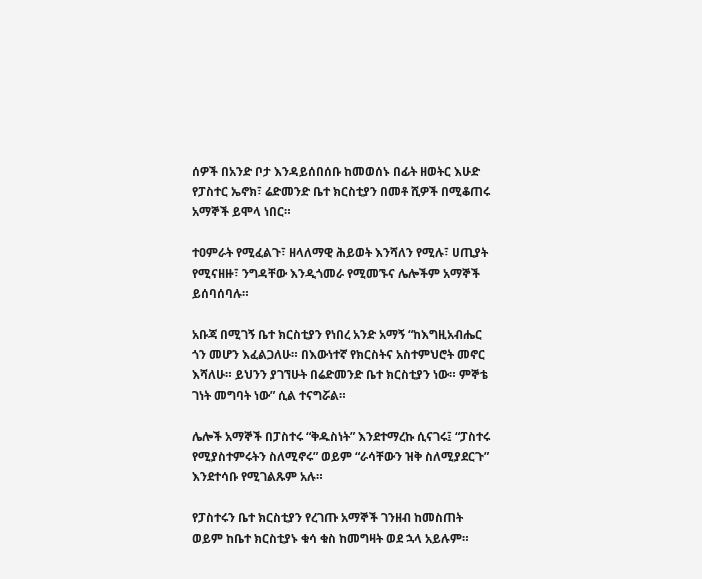ሰዎች በአንድ ቦታ እንዳይሰበሰቡ ከመወሰኑ በፊት ዘወትር እሁድ የፓስተር ኤኖክ፣ ሬድመንድ ቤተ ክርስቲያን በመቶ ሺዎች በሚቆጠሩ አማኞች ይሞላ ነበር።

ተዐምራት የሚፈልጉ፣ ዘላለማዊ ሕይወት እንሻለን የሚሉ፣ ሀጢያት የሚናዘዙ፣ ንግዳቸው እንዲጎመራ የሚመኙና ሌሎችም አማኞች ይሰባሰባሉ።

አቡጃ በሚገኝ ቤተ ክርስቲያን የነበረ አንድ አማኝ “ከእግዚአብሔር ጎን መሆን እፈልጋለሁ። በእውነተኛ የክርስትና አስተምህሮት መኖር እሻለሁ። ይህንን ያገኘሁት በሬድመንድ ቤተ ክርስቲያን ነው። ምኞቴ ገነት መግባት ነው” ሲል ተናግሯል።

ሌሎች አማኞች በፓስተሩ “ቅዱስነት” እንደተማረኩ ሲናገሩ፤ “ፓስተሩ የሚያስተምሩትን ስለሚኖሩ” ወይም “ራሳቸውን ዝቅ ስለሚያደርጉ” እንደተሳቡ የሚገልጹም አሉ።

የፓስተሩን ቤተ ክርስቲያን የረገጡ አማኞች ገንዘብ ከመስጠት ወይም ከቤተ ክርስቲያኑ ቁሳ ቁስ ከመግዛት ወደ ኋላ አይሉም።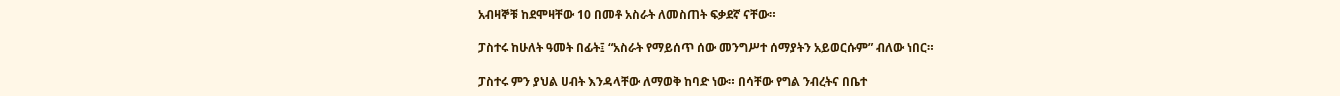አብዛኞቹ ከደሞዛቸው 10 በመቶ አስራት ለመስጠት ፍቃደኛ ናቸው።

ፓስተሩ ከሁለት ዓመት በፊት፤ “አስራት የማይሰጥ ሰው መንግሥተ ሰማያትን አይወርሱም” ብለው ነበር።

ፓስተሩ ምን ያህል ሀብት እንዳላቸው ለማወቅ ከባድ ነው። በሳቸው የግል ንብረትና በቤተ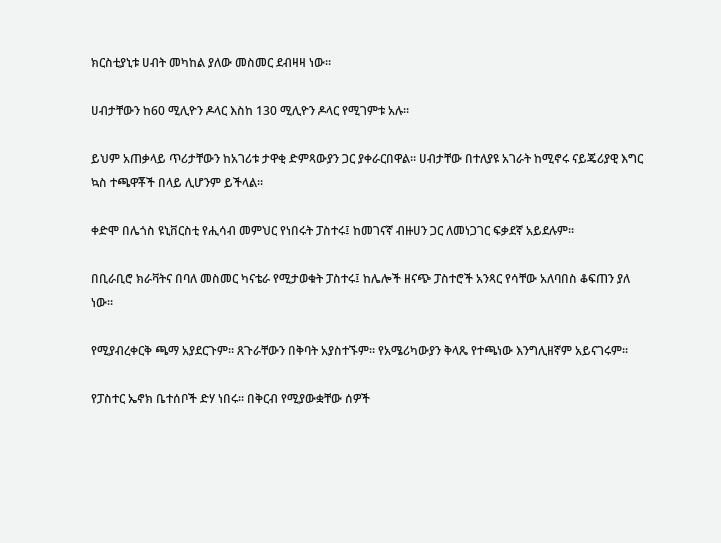ክርስቲያኒቱ ሀብት መካከል ያለው መስመር ደብዛዛ ነው።

ሀብታቸውን ከ60 ሚሊዮን ዶላር እስከ 130 ሚሊዮን ዶላር የሚገምቱ አሉ።

ይህም አጠቃላይ ጥሪታቸውን ከአገሪቱ ታዋቂ ድምጻውያን ጋር ያቀራርበዋል። ሀብታቸው በተለያዩ አገራት ከሚኖሩ ናይጄሪያዊ እግር ኳስ ተጫዋቾች በላይ ሊሆንም ይችላል።

ቀድሞ በሌጎስ ዩኒቨርስቲ የሒሳብ መምህር የነበሩት ፓስተሩ፤ ከመገናኛ ብዙሀን ጋር ለመነጋገር ፍቃደኛ አይደሉም።

በቢራቢሮ ክራቫትና በባለ መስመር ካናቴራ የሚታወቁት ፓስተሩ፤ ከሌሎች ዘናጭ ፓስተሮች አንጻር የሳቸው አለባበስ ቆፍጠን ያለ ነው።

የሚያብረቀርቅ ጫማ አያደርጉም። ጸጉራቸውን በቅባት አያስተኙም። የአሜሪካውያን ቅላጼ የተጫነው እንግሊዘኛም አይናገሩም።

የፓስተር ኤኖክ ቤተሰቦች ድሃ ነበሩ። በቅርብ የሚያውቋቸው ሰዎች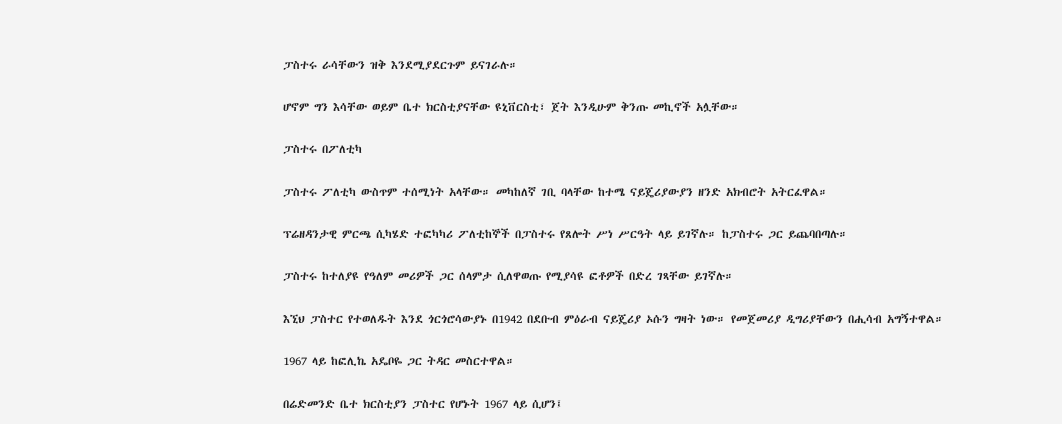ፓስተሩ ራሳቸውን ዝቅ እንደሚያደርጉም ይናገራሉ።

ሆኖም ግን እሳቸው ወይም ቤተ ክርስቲያናቸው ዩኒቨርስቲ፣ ጀት እንዲሁም ቅንጡ መኪኖች አሏቸው።

ፓስተሩ በፖለቲካ

ፓስተሩ ፖለቲካ ውስጥም ተሰሚነት አላቸው። መካከለኛ ገቢ ባላቸው ከተሜ ናይጄሪያውያን ዘንድ አክብሮት አትርፈዋል።

ፕሬዘዳንታዊ ምርጫ ሲካሄድ ተፎካካሪ ፖለቲከኞች በፓስተሩ የጸሎት ሥነ ሥርዓት ላይ ይገኛሉ። ከፓስተሩ ጋር ይጨባበጣሉ።

ፓስተሩ ከተለያዩ የዓለም መሪዎች ጋር ሰላምታ ሲለዋወጡ የሚያሳዩ ፎቶዎች በድረ ገጻቸው ይገኛሉ።

እኚህ ፓስተር የተወለዱት እንደ ጎርጎሮሳውያኑ በ1942 በደቡብ ምዕራብ ናይጄሪያ ኦሱን ግዛት ነው። የመጀመሪያ ዲግሪያቸውን በሒሳብ አግኝተዋል።

1967 ላይ ከፎሊኬ አዴቦዬ ጋር ትዳር መስርተዋል።

በሬድመንድ ቤተ ክርስቲያን ፓስተር የሆኑት 1967 ላይ ሲሆን፤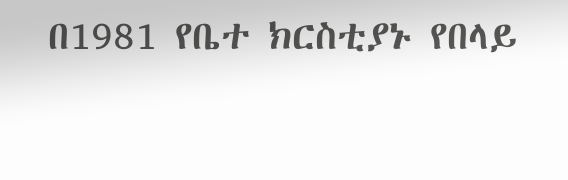በ1981 የቤተ ክርስቲያኑ የበላይ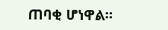ጠባቂ ሆነዋል።